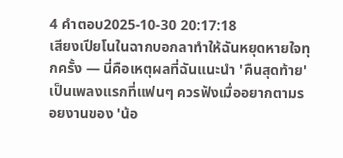4 คำตอบ2025-10-30 20:17:18
เสียงเปียโนในฉากบอกลาทำให้ฉันหยุดหายใจทุกครั้ง — นี่คือเหตุผลที่ฉันแนะนำ 'คืนสุดท้าย' เป็นเพลงแรกที่แฟนๆ ควรฟังเมื่ออยากตามรอยงานของ 'น้อ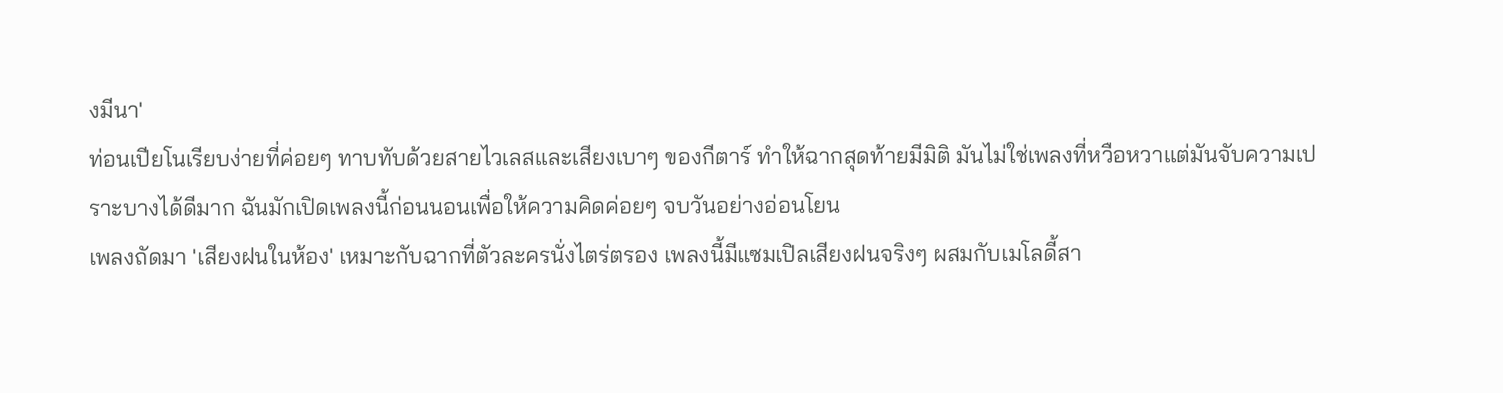งมีนา'
ท่อนเปียโนเรียบง่ายที่ค่อยๆ ทาบทับด้วยสายไวเลสและเสียงเบาๆ ของกีตาร์ ทำให้ฉากสุดท้ายมีมิติ มันไม่ใช่เพลงที่หวือหวาแต่มันจับความเปราะบางได้ดีมาก ฉันมักเปิดเพลงนี้ก่อนนอนเพื่อให้ความคิดค่อยๆ จบวันอย่างอ่อนโยน
เพลงถัดมา 'เสียงฝนในห้อง' เหมาะกับฉากที่ตัวละครนั่งไตร่ตรอง เพลงนี้มีแซมเปิลเสียงฝนจริงๆ ผสมกับเมโลดี้สา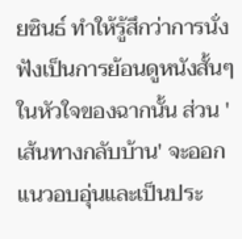ยซินธ์ ทำให้รู้สึกว่าการนั่งฟังเป็นการย้อนดูหนังสั้นๆ ในหัวใจของฉากนั้น ส่วน 'เส้นทางกลับบ้าน' จะออกแนวอบอุ่นและเป็นประ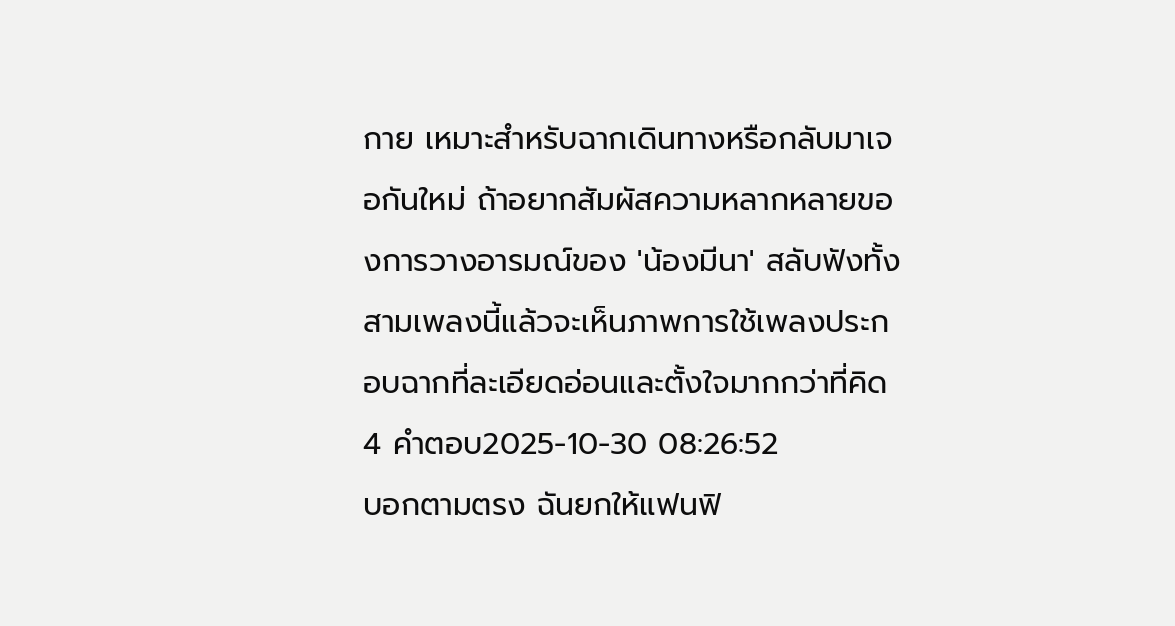กาย เหมาะสำหรับฉากเดินทางหรือกลับมาเจอกันใหม่ ถ้าอยากสัมผัสความหลากหลายของการวางอารมณ์ของ 'น้องมีนา' สลับฟังทั้งสามเพลงนี้แล้วจะเห็นภาพการใช้เพลงประกอบฉากที่ละเอียดอ่อนและตั้งใจมากกว่าที่คิด
4 คำตอบ2025-10-30 08:26:52
บอกตามตรง ฉันยกให้แฟนฟิ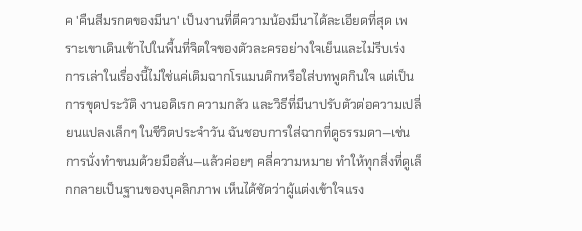ค 'คืนสีมรกตของมีนา' เป็นงานที่ตีความน้องมีนาได้ละเอียดที่สุด เพราะเขาเดินเข้าไปในพื้นที่จิตใจของตัวละครอย่างใจเย็นและไม่รีบเร่ง
การเล่าในเรื่องนี้ไม่ใช่แค่เติมฉากโรแมนติกหรือใส่บทพูดกินใจ แต่เป็นการขุดประวัติ งานอดิเรก ความกลัว และวิธีที่มีนาปรับตัวต่อความเปลี่ยนแปลงเล็กๆ ในชีวิตประจำวัน ฉันชอบการใส่ฉากที่ดูธรรมดา—เช่นการนั่งทำขนมด้วยมือสั่น—แล้วค่อยๆ คลี่ความหมาย ทำให้ทุกสิ่งที่ดูเล็กกลายเป็นฐานของบุคลิกภาพ เห็นได้ชัดว่าผู้แต่งเข้าใจแรง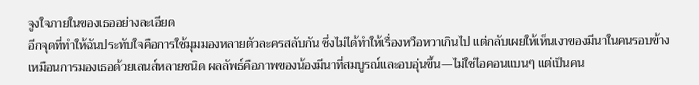จูงใจภายในของเธออย่างละเอียด
อีกจุดที่ทำให้ฉันประทับใจคือการใช้มุมมองหลายตัวละครสลับกัน ซึ่งไม่ได้ทำให้เรื่องหวือหวาเกินไป แต่กลับเผยให้เห็นเงาของมีนาในคนรอบข้าง เหมือนการมองเธอด้วยเลนส์หลายชนิด ผลลัพธ์คือภาพของน้องมีนาที่สมบูรณ์และอบอุ่นขึ้น—ไม่ใช่ไอคอนแบนๆ แต่เป็นคน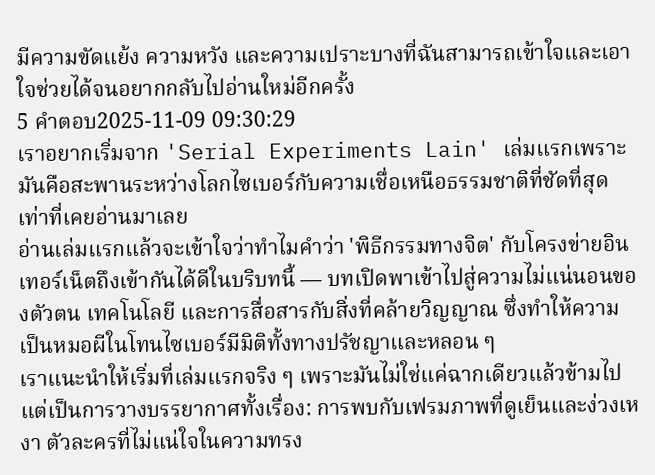มีความขัดแย้ง ความหวัง และความเปราะบางที่ฉันสามารถเข้าใจและเอาใจช่วยได้จนอยากกลับไปอ่านใหม่อีกครั้ง
5 คำตอบ2025-11-09 09:30:29
เราอยากเริ่มจาก 'Serial Experiments Lain' เล่มแรกเพราะมันคือสะพานระหว่างโลกไซเบอร์กับความเชื่อเหนือธรรมชาติที่ชัดที่สุดเท่าที่เคยอ่านมาเลย
อ่านเล่มแรกแล้วจะเข้าใจว่าทำไมคำว่า 'พิธีกรรมทางจิต' กับโครงข่ายอินเทอร์เน็ตถึงเข้ากันได้ดีในบริบทนี้ — บทเปิดพาเข้าไปสู่ความไม่แน่นอนของตัวตน เทคโนโลยี และการสื่อสารกับสิ่งที่คล้ายวิญญาณ ซึ่งทำให้ความเป็นหมอผีในโทนไซเบอร์มีมิติทั้งทางปรัชญาและหลอน ๆ
เราแนะนำให้เริ่มที่เล่มแรกจริง ๆ เพราะมันไม่ใช่แค่ฉากเดียวแล้วข้ามไป แต่เป็นการวางบรรยากาศทั้งเรื่อง: การพบกับเฟรมภาพที่ดูเย็นและง่วงเหงา ตัวละครที่ไม่แน่ใจในความทรง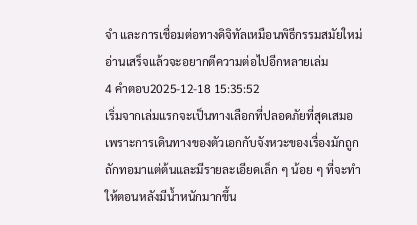จำ และการเชื่อมต่อทางดิจิทัลเหมือนพิธีกรรมสมัยใหม่ อ่านเสร็จแล้วจะอยากตีความต่อไปอีกหลายเล่ม
4 คำตอบ2025-12-18 15:35:52
เริ่มจากเล่มแรกจะเป็นทางเลือกที่ปลอดภัยที่สุดเสมอ เพราะการเดินทางของตัวเอกกับจังหวะของเรื่องมักถูกถักทอมาแต่ต้นและมีรายละเอียดเล็ก ๆ น้อย ๆ ที่จะทำให้ตอนหลังมีน้ำหนักมากขึ้น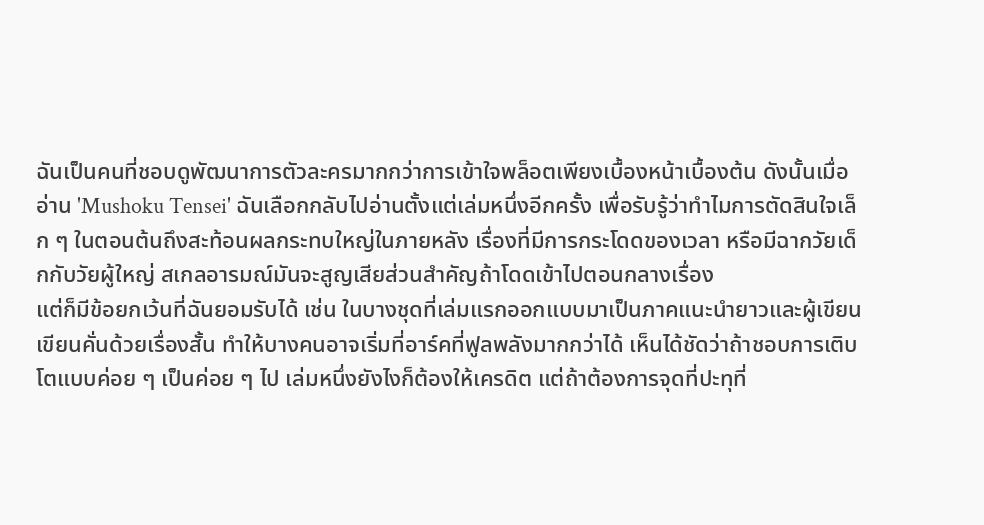ฉันเป็นคนที่ชอบดูพัฒนาการตัวละครมากกว่าการเข้าใจพล็อตเพียงเบื้องหน้าเบื้องต้น ดังนั้นเมื่ออ่าน 'Mushoku Tensei' ฉันเลือกกลับไปอ่านตั้งแต่เล่มหนึ่งอีกครั้ง เพื่อรับรู้ว่าทำไมการตัดสินใจเล็ก ๆ ในตอนต้นถึงสะท้อนผลกระทบใหญ่ในภายหลัง เรื่องที่มีการกระโดดของเวลา หรือมีฉากวัยเด็กกับวัยผู้ใหญ่ สเกลอารมณ์มันจะสูญเสียส่วนสำคัญถ้าโดดเข้าไปตอนกลางเรื่อง
แต่ก็มีข้อยกเว้นที่ฉันยอมรับได้ เช่น ในบางชุดที่เล่มแรกออกแบบมาเป็นภาคแนะนำยาวและผู้เขียนเขียนคั่นด้วยเรื่องสั้น ทำให้บางคนอาจเริ่มที่อาร์คที่ฟูลพลังมากกว่าได้ เห็นได้ชัดว่าถ้าชอบการเติบโตแบบค่อย ๆ เป็นค่อย ๆ ไป เล่มหนึ่งยังไงก็ต้องให้เครดิต แต่ถ้าต้องการจุดที่ปะทุที่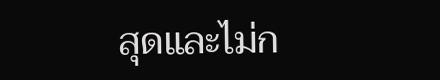สุดและไม่ก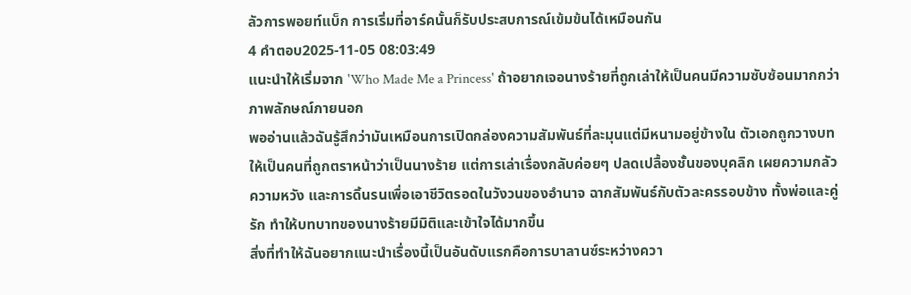ลัวการพอยท์แบ็ก การเริ่มที่อาร์คนั้นก็รับประสบการณ์เข้มข้นได้เหมือนกัน
4 คำตอบ2025-11-05 08:03:49
แนะนำให้เริ่มจาก 'Who Made Me a Princess' ถ้าอยากเจอนางร้ายที่ถูกเล่าให้เป็นคนมีความซับซ้อนมากกว่าภาพลักษณ์ภายนอก
พออ่านแล้วฉันรู้สึกว่ามันเหมือนการเปิดกล่องความสัมพันธ์ที่ละมุนแต่มีหนามอยู่ข้างใน ตัวเอกถูกวางบทให้เป็นคนที่ถูกตราหน้าว่าเป็นนางร้าย แต่การเล่าเรื่องกลับค่อยๆ ปลดเปลื้องชั้นของบุคลิก เผยความกลัว ความหวัง และการดิ้นรนเพื่อเอาชีวิตรอดในวังวนของอำนาจ ฉากสัมพันธ์กับตัวละครรอบข้าง ทั้งพ่อและคู่รัก ทำให้บทบาทของนางร้ายมีมิติและเข้าใจได้มากขึ้น
สิ่งที่ทำให้ฉันอยากแนะนำเรื่องนี้เป็นอันดับแรกคือการบาลานซ์ระหว่างควา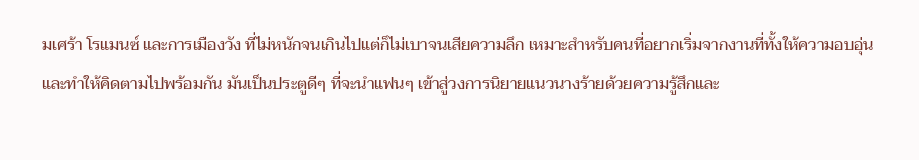มเศร้า โรแมนซ์ และการเมืองวัง ที่ไม่หนักจนเกินไปแต่ก็ไม่เบาจนเสียความลึก เหมาะสำหรับคนที่อยากเริ่มจากงานที่ทั้งให้ความอบอุ่นและทำให้คิดตามไปพร้อมกัน มันเป็นประตูดีๆ ที่จะนำแฟนๆ เข้าสู่วงการนิยายแนวนางร้ายด้วยความรู้สึกและ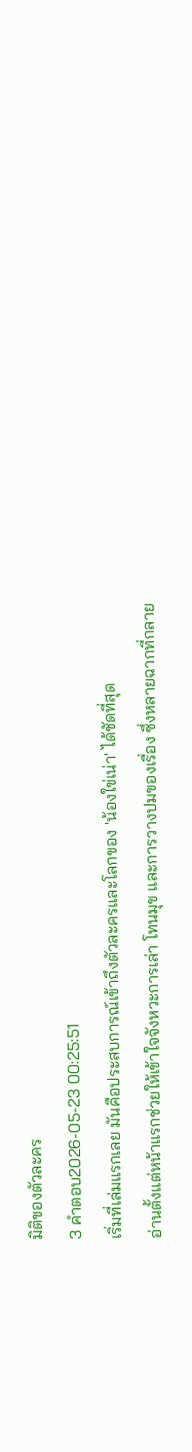มิติของตัวละคร
3 คำตอบ2026-05-23 00:25:51
เริ่มที่เล่มแรกเลย มันคือประสบการณ์เข้าถึงตัวละครและโลกของ 'น้องใข่เน่า' ได้ชัดที่สุด
อ่านตั้งแต่หน้าแรกช่วยให้เข้าใจจังหวะการเล่า โทนมุข และการวางปมของเรื่อง ซึ่งหลายฉากที่กลาย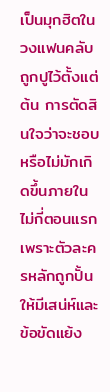เป็นมุกฮิตในวงแฟนคลับถูกปูไว้ตั้งแต่ต้น การตัดสินใจว่าจะชอบหรือไม่มักเกิดขึ้นภายในไม่กี่ตอนแรก เพราะตัวละครหลักถูกปั้นให้มีเสน่ห์และข้อขัดแย้ง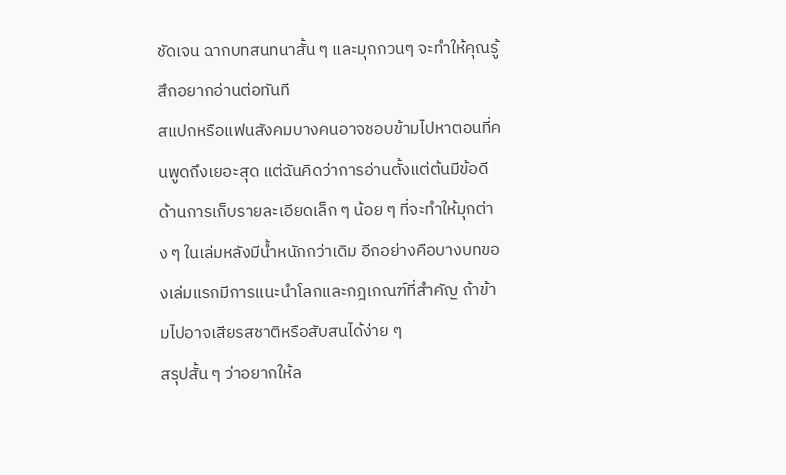ชัดเจน ฉากบทสนทนาสั้น ๆ และมุกกวนๆ จะทำให้คุณรู้สึกอยากอ่านต่อทันที
สแปกหรือแฟนสังคมบางคนอาจชอบข้ามไปหาตอนที่คนพูดถึงเยอะสุด แต่ฉันคิดว่าการอ่านตั้งแต่ต้นมีข้อดีด้านการเก็บรายละเอียดเล็ก ๆ น้อย ๆ ที่จะทำให้มุกต่าง ๆ ในเล่มหลังมีน้ำหนักกว่าเดิม อีกอย่างคือบางบทของเล่มแรกมีการแนะนำโลกและกฎเกณฑ์ที่สำคัญ ถ้าข้ามไปอาจเสียรสชาติหรือสับสนได้ง่าย ๆ
สรุปสั้น ๆ ว่าอยากให้ล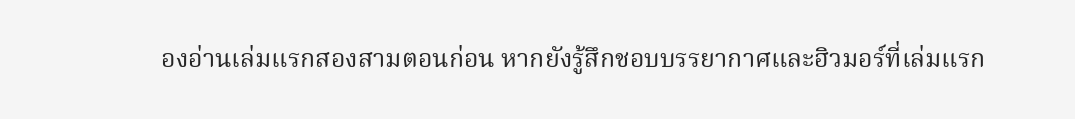องอ่านเล่มแรกสองสามตอนก่อน หากยังรู้สึกชอบบรรยากาศและฮิวมอร์ที่เล่มแรก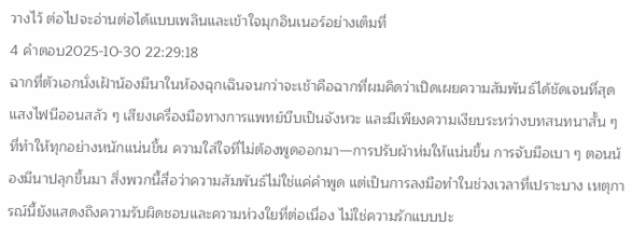วางไว้ ต่อไปจะอ่านต่อได้แบบเพลินและเข้าใจมุกอินเนอร์อย่างเต็มที่
4 คำตอบ2025-10-30 22:29:18
ฉากที่ตัวเอกนั่งเฝ้าน้องมีนาในห้องฉุกเฉินจนกว่าจะเช้าคือฉากที่ผมคิดว่าเปิดเผยความสัมพันธ์ได้ชัดเจนที่สุด
แสงไฟนีออนสลัว ๆ เสียงเครื่องมือทางการแพทย์บีบเป็นจังหวะ และมีเพียงความเงียบระหว่างบทสนทนาสั้น ๆ ที่ทำให้ทุกอย่างหนักแน่นขึ้น ความใส่ใจที่ไม่ต้องพูดออกมา—การปรับผ้าห่มให้แน่นขึ้น การจับมือเบา ๆ ตอนน้องมีนาปลุกขึ้นมา สิ่งพวกนี้สื่อว่าความสัมพันธ์ไม่ใช่แค่คำพูด แต่เป็นการลงมือทำในช่วงเวลาที่เปราะบาง เหตุการณ์นี้ยังแสดงถึงความรับผิดชอบและความห่วงใยที่ต่อเนื่อง ไม่ใช่ความรักแบบปะ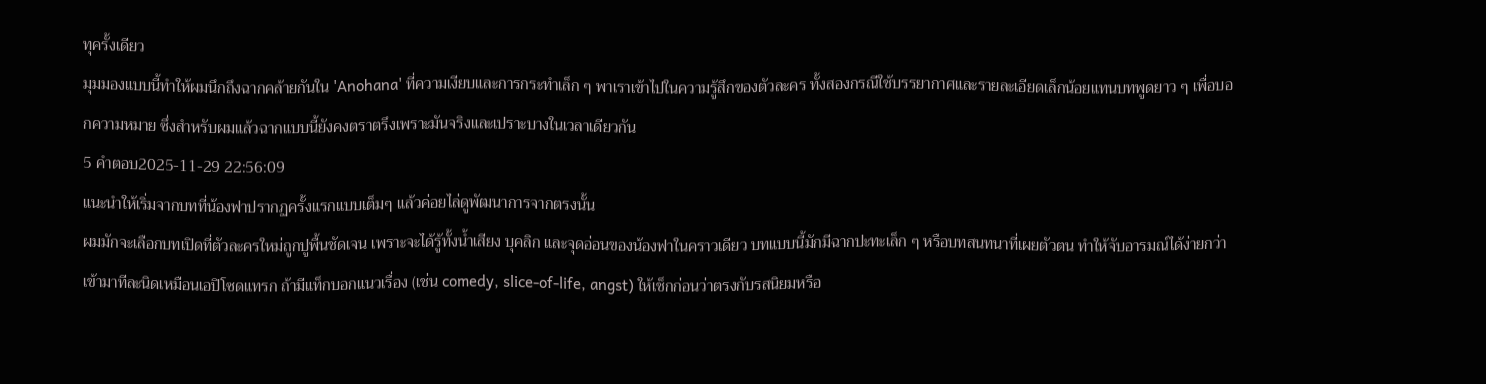ทุครั้งเดียว
มุมมองแบบนี้ทำให้ผมนึกถึงฉากคล้ายกันใน 'Anohana' ที่ความเงียบและการกระทำเล็ก ๆ พาเราเข้าไปในความรู้สึกของตัวละคร ทั้งสองกรณีใช้บรรยากาศและรายละเอียดเล็กน้อยแทนบทพูดยาว ๆ เพื่อบอกความหมาย ซึ่งสำหรับผมแล้วฉากแบบนี้ยังคงตราตรึงเพราะมันจริงและเปราะบางในเวลาเดียวกัน
5 คำตอบ2025-11-29 22:56:09
แนะนำให้เริ่มจากบทที่น้องฟาปรากฏครั้งแรกแบบเต็มๆ แล้วค่อยไล่ดูพัฒนาการจากตรงนั้น
ผมมักจะเลือกบทเปิดที่ตัวละครใหม่ถูกปูพื้นชัดเจน เพราะจะได้รู้ทั้งน้ำเสียง บุคลิก และจุดอ่อนของน้องฟาในคราวเดียว บทแบบนี้มักมีฉากปะทะเล็ก ๆ หรือบทสนทนาที่เผยตัวตน ทำให้จับอารมณ์ได้ง่ายกว่าเข้ามาทีละนิดเหมือนเอปิโซดแทรก ถ้ามีแท็กบอกแนวเรื่อง (เช่น comedy, slice-of-life, angst) ให้เช็กก่อนว่าตรงกับรสนิยมหรือ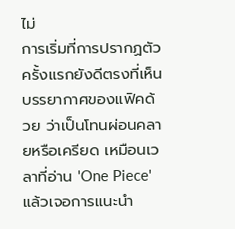ไม่
การเริ่มที่การปรากฏตัวครั้งแรกยังดีตรงที่เห็นบรรยากาศของแฟิคด้วย ว่าเป็นโทนผ่อนคลายหรือเครียด เหมือนเวลาที่อ่าน 'One Piece' แล้วเจอการแนะนำ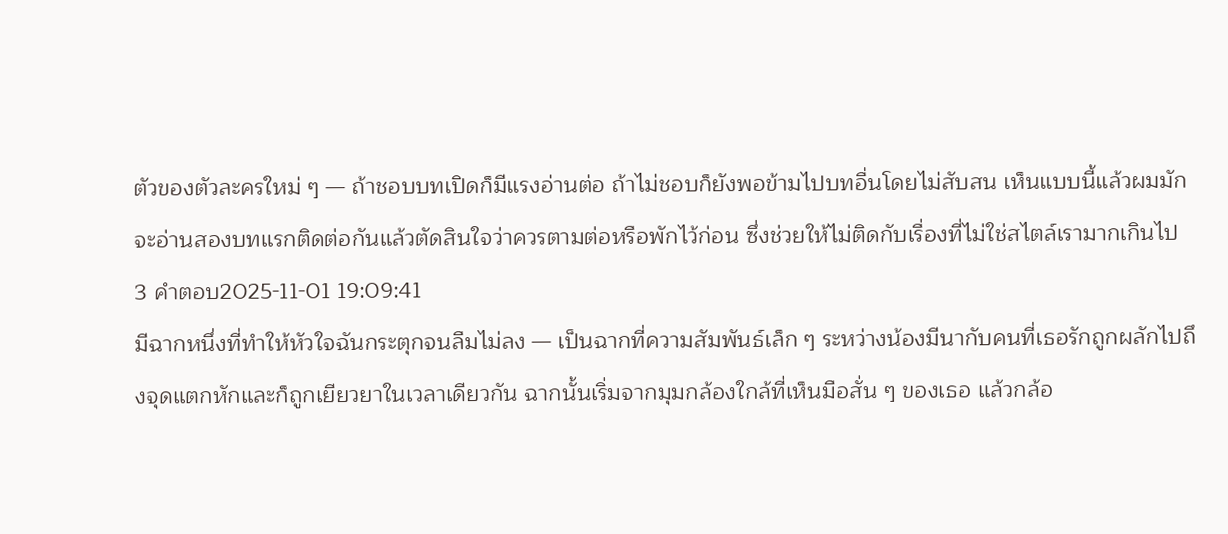ตัวของตัวละครใหม่ ๆ — ถ้าชอบบทเปิดก็มีแรงอ่านต่อ ถ้าไม่ชอบก็ยังพอข้ามไปบทอื่นโดยไม่สับสน เห็นแบบนี้แล้วผมมักจะอ่านสองบทแรกติดต่อกันแล้วตัดสินใจว่าควรตามต่อหรือพักไว้ก่อน ซึ่งช่วยให้ไม่ติดกับเรื่องที่ไม่ใช่สไตล์เรามากเกินไป
3 คำตอบ2025-11-01 19:09:41
มีฉากหนึ่งที่ทำให้หัวใจฉันกระตุกจนลืมไม่ลง — เป็นฉากที่ความสัมพันธ์เล็ก ๆ ระหว่างน้องมีนากับคนที่เธอรักถูกผลักไปถึงจุดแตกหักและก็ถูกเยียวยาในเวลาเดียวกัน ฉากนั้นเริ่มจากมุมกล้องใกล้ที่เห็นมือสั่น ๆ ของเธอ แล้วกล้อ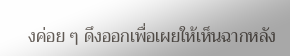งค่อย ๆ ดึงออกเพื่อเผยให้เห็นฉากหลัง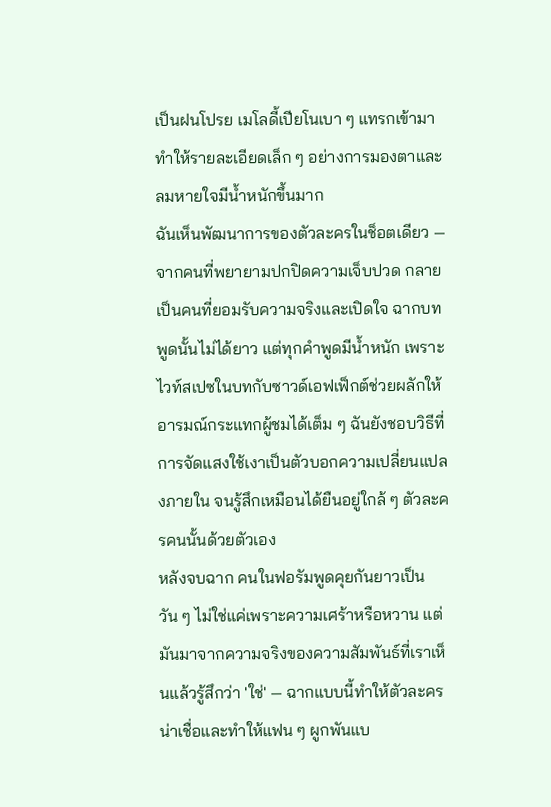เป็นฝนโปรย เมโลดี้เปียโนเบา ๆ แทรกเข้ามา ทำให้รายละเอียดเล็ก ๆ อย่างการมองตาและลมหายใจมีน้ำหนักขึ้นมาก
ฉันเห็นพัฒนาการของตัวละครในช็อตเดียว — จากคนที่พยายามปกปิดความเจ็บปวด กลายเป็นคนที่ยอมรับความจริงและเปิดใจ ฉากบทพูดนั้นไม่ได้ยาว แต่ทุกคำพูดมีน้ำหนัก เพราะไวท์สเปซในบทกับซาวด์เอฟเฟ็กต์ช่วยผลักให้อารมณ์กระแทกผู้ชมได้เต็ม ๆ ฉันยังชอบวิธีที่การจัดแสงใช้เงาเป็นตัวบอกความเปลี่ยนแปลงภายใน จนรู้สึกเหมือนได้ยืนอยู่ใกล้ ๆ ตัวละครคนนั้นด้วยตัวเอง
หลังจบฉาก คนในฟอรัมพูดคุยกันยาวเป็นวัน ๆ ไม่ใช่แค่เพราะความเศร้าหรือหวาน แต่มันมาจากความจริงของความสัมพันธ์ที่เราเห็นแล้วรู้สึกว่า 'ใช่' — ฉากแบบนี้ทำให้ตัวละครน่าเชื่อและทำให้แฟน ๆ ผูกพันแบ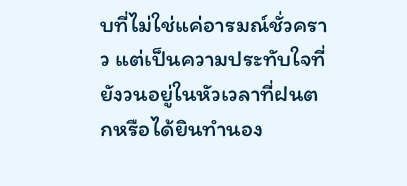บที่ไม่ใช่แค่อารมณ์ชั่วคราว แต่เป็นความประทับใจที่ยังวนอยู่ในหัวเวลาที่ฝนตกหรือได้ยินทำนอง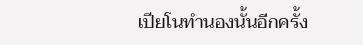เปียโนทำนองนั้นอีกครั้ง